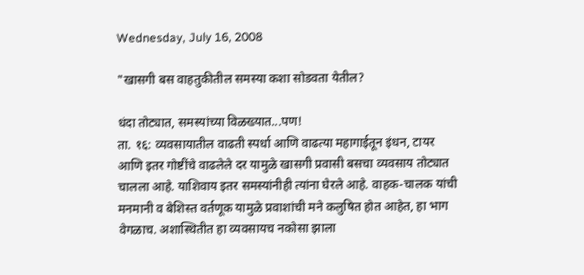Wednesday, July 16, 2008

"खासगी बस वाहतुकीतील समस्या कशा सोडवता येतील?

धंदा तोट्यात, समस्यांच्या विळख्यात...पण!
ता. १६: व्यवसायातील वाढती स्पर्धा आणि वाढत्या महागाईतून इंधन, टायर आणि इतर गोष्टींचे वाढलेले दर यामुळे खासगी प्रवासी बसचा व्यवसाय तोट्यात चालला आहे. याशिवाय इतर समस्यांनीही त्यांना घेरले आहे. वाहक-चालक यांची मनमानी व बेशिस्त वर्तणूक यामुळे प्रवाशांची मने कलुषित होत आहेत, हा भाग वेगळाच. अशास्थितीत हा व्यवसायच नकोसा झाला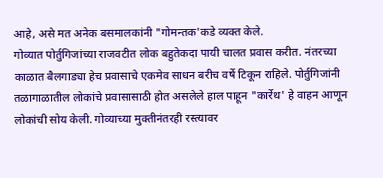आहे, असे मत अनेक बसमालकांनी "गोमन्तक'कडे व्यक्‍त केले.
गोव्यात पोर्तुगिजांच्या राजवटीत लोक बहुतेकदा पायी चालत प्रवास करीत. नंतरच्या काळात बैलगाड्या हेच प्रवासाचे एकमेव साधन बरीच वर्षे टिकून राहिले. पोर्तुगिजांनी तळागाळातील लोकांचे प्रवासासाठी होत असलेले हाल पाहून "कार्रेथ' हे वाहन आणून लोकांची सोय केली. गोव्याच्या मुक्तीनंतरही रस्त्यावर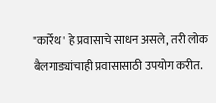"कार्रेथ' हे प्रवासाचे साधन असले, तरी लोक बैलगाड्यांचाही प्रवासासाठी उपयोग करीत.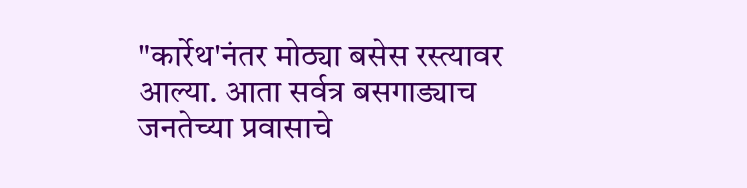"कार्रेथ'नंतर मोठ्या बसेस रस्त्यावर आल्या. आता सर्वत्र बसगाड्याच जनतेच्या प्रवासाचे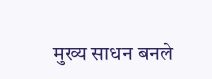मुख्य साधन बनले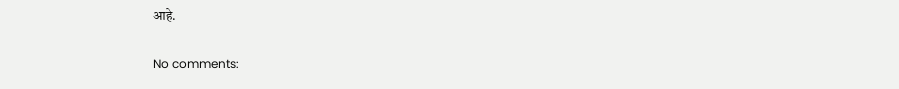आहे.

No comments: